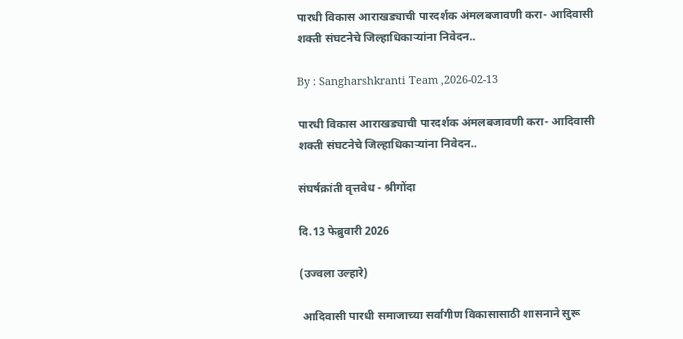पारधी विकास आराखड्याची पारदर्शक अंमलबजावणी करा- आदिवासी शक्ती संघटनेचे जिल्हाधिकाऱ्यांना निवेदन..

By : Sangharshkranti Team ,2026-02-13

पारधी विकास आराखड्याची पारदर्शक अंमलबजावणी करा- आदिवासी शक्ती संघटनेचे जिल्हाधिकाऱ्यांना निवेदन..

संघर्षक्रांती वृत्तवेध - श्रीगोंदा

दि.13 फेब्रुवारी 2026

(उज्वला उल्हारे)

 आदिवासी पारधी समाजाच्या सर्वांगीण विकासासाठी शासनाने सुरू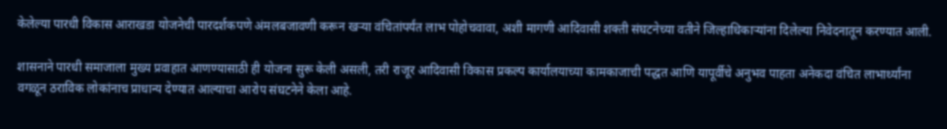केलेल्या पारधी विकास आराखडा योजनेची पारदर्शकपणे अंमलबजावणी करून खऱ्या वंचितांपर्यंत लाभ पोहोचवावा, अशी मागणी आदिवासी शक्ती संघटनेच्या वतीने जिल्हाधिकाऱ्यांना दिलेल्या निवेदनातून करण्यात आली.

शासनाने पारधी समाजाला मुख्य प्रवाहात आणण्यासाठी ही योजना सुरू केली असली, तरी राजूर आदिवासी विकास प्रकल्प कार्यालयाच्या कामकाजाची पद्धत आणि यापूर्वीचे अनुभव पाहता अनेकदा वंचित लाभार्थ्यांना वगळून ठराविक लोकांनाच प्राधान्य देण्यात आल्याचा आरोप संघटनेने केला आहे.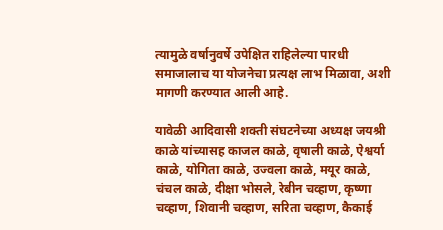त्यामुळे वर्षानुवर्षे उपेक्षित राहिलेल्या पारधी समाजालाच या योजनेचा प्रत्यक्ष लाभ मिळावा, अशी मागणी करण्यात आली आहे.

यावेळी आदिवासी शक्ती संघटनेच्या अध्यक्ष जयश्री काळे यांच्यासह काजल काळे, वृषाली काळे, ऐश्वर्या काळे, योगिता काळे, उज्वला काळे, मयूर काळे, चंचल काळे, दीक्षा भोसले, रेबीन चव्हाण, कृष्णा चव्हाण, शिवानी चव्हाण, सरिता चव्हाण, कैकाई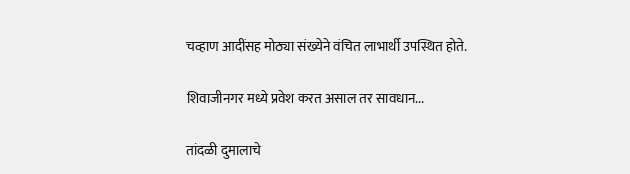चव्हाण आदींसह मोठ्या संख्येने वंचित लाभार्थी उपस्थित होते.

शिवाजीनगर मध्ये प्रवेश करत असाल तर सावधान...

तांदळी दुमालाचे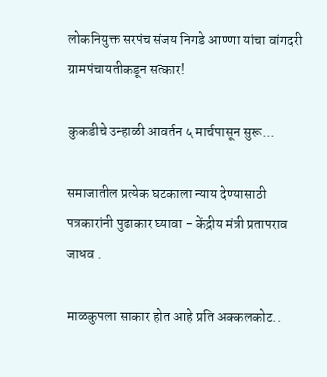लोकनियुक्त सरपंच संजय निगडे आण्णा यांचा वांगदरी ग्रामपंचायतीकडून सत्कार!

कुकडीचे उन्हाळी आवर्तन ५ मार्चपासून सुरू...

समाजातील प्रत्येक घटकाला न्याय देण्यासाठी पत्रकारांनी पुढाकार घ्यावा - केंद्रीय मंत्री प्रतापराव जाधव .

माळकुपला साकार होत आहे प्रति अक्कलकोट..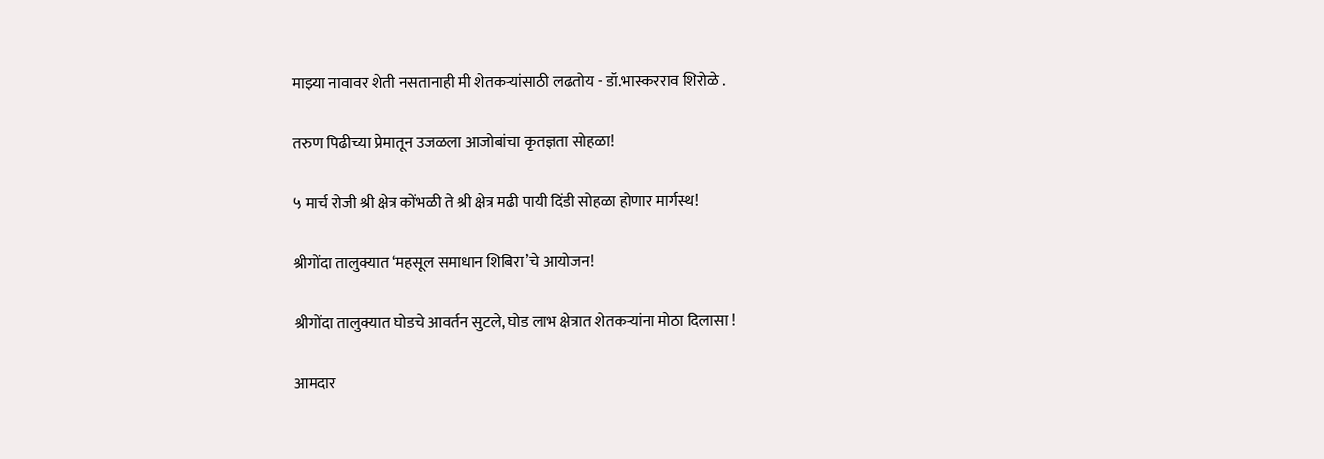माझ्या नावावर शेती नसतानाही मी शेतकऱ्यांसाठी लढतोय - डॉ.भास्करराव शिरोळे .

तरुण पिढीच्या प्रेमातून उजळला आजोबांचा कृतज्ञता सोहळा!

५ मार्च रोजी श्री क्षेत्र कोंभळी ते श्री क्षेत्र मढी पायी दिंडी सोहळा होणार मार्गस्थ!

श्रीगोंदा तालुक्यात ‘महसूल समाधान शिबिरा’चे आयोजन!

श्रीगोंदा तालुक्यात घोडचे आवर्तन सुटले, घोड लाभ क्षेत्रात शेतकऱ्यांना मोठा दिलासा !

आमदार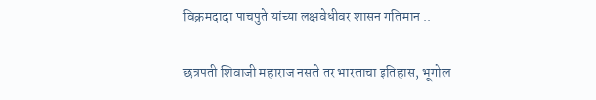विक्रमदादा पाचपुते यांच्या लक्षवेधीवर शासन गतिमान ..

छत्रपती शिवाजी महाराज नसते तर भारताचा इतिहास, भूगोल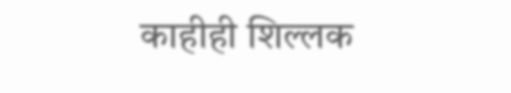काहीही शिल्लक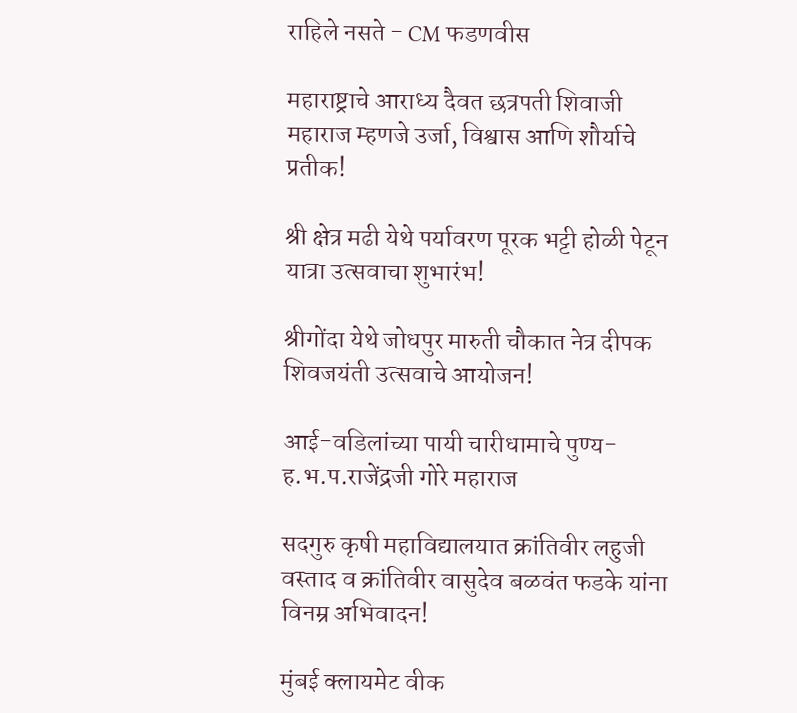राहिले नसते - CM फडणवीस

महाराष्ट्राचे आराध्य दैवत छत्रपती शिवाजी महाराज म्हणजे उर्जा, विश्वास आणि शौर्याचे प्रतीक!

श्री क्षेत्र मढी येथे पर्यावरण पूरक भट्टी होळी पेटून यात्रा उत्सवाचा शुभारंभ!

श्रीगोंदा येथे जोधपुर मारुती चौकात नेत्र दीपक शिवजयंती उत्सवाचे आयोजन!

आई-वडिलांच्या पायी चारीधामाचे पुण्य- ह.भ.प.राजेंद्रजी गोरे महाराज

सदगुरु कृषी महाविद्यालयात क्रांतिवीर लहुजी वस्ताद व क्रांतिवीर वासुदेव बळवंत फडके यांना विनम्र अभिवादन!

मुंबई क्लायमेट वीक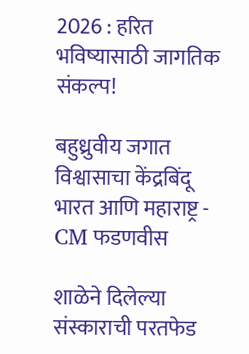2026 : हरित भविष्यासाठी जागतिक संकल्प!

बहुध्रुवीय जगात विश्वासाचा केंद्रबिंदू भारत आणि महाराष्ट्र - CM फडणवीस

शाळेने दिलेल्या संस्काराची परतफेड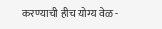करण्याची हीच योग्य वेळ -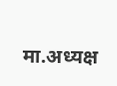मा.अध्यक्ष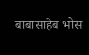बाबासाहेब भोस